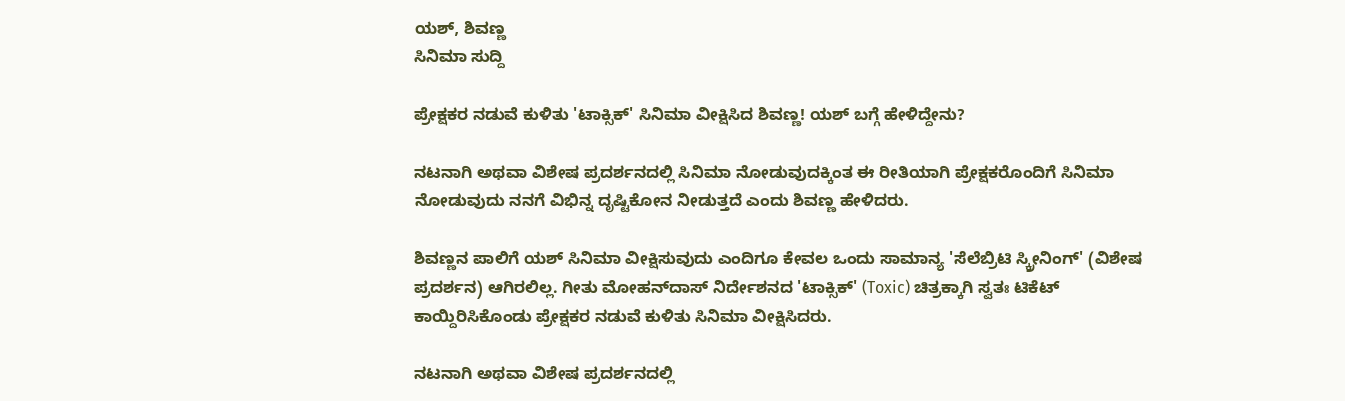ಯಶ್, ಶಿವಣ್ಣ
ಸಿನಿಮಾ ಸುದ್ದಿ

ಪ್ರೇಕ್ಷಕರ ನಡುವೆ ಕುಳಿತು 'ಟಾಕ್ಸಿಕ್' ಸಿನಿಮಾ ವೀಕ್ಷಿಸಿದ ಶಿವಣ್ಣ! ಯಶ್ ಬಗ್ಗೆ ಹೇಳಿದ್ದೇನು?

ನಟನಾಗಿ ಅಥವಾ ವಿಶೇಷ ಪ್ರದರ್ಶನದಲ್ಲಿ ಸಿನಿಮಾ ನೋಡುವುದಕ್ಕಿಂತ ಈ ರೀತಿಯಾಗಿ ಪ್ರೇಕ್ಷಕರೊಂದಿಗೆ ಸಿನಿಮಾ ನೋಡುವುದು ನನಗೆ ವಿಭಿನ್ನ ದೃಷ್ಟಿಕೋನ ನೀಡುತ್ತದೆ ಎಂದು ಶಿವಣ್ಣ ಹೇಳಿದರು.

ಶಿವಣ್ಣನ ಪಾಲಿಗೆ ಯಶ್ ಸಿನಿಮಾ ವೀಕ್ಷಿಸುವುದು ಎಂದಿಗೂ ಕೇವಲ ಒಂದು ಸಾಮಾನ್ಯ 'ಸೆಲೆಬ್ರಿಟಿ ಸ್ಕ್ರೀನಿಂಗ್' (ವಿಶೇಷ ಪ್ರದರ್ಶನ) ಆಗಿರಲಿಲ್ಲ. ಗೀತು ಮೋಹನ್‌ದಾಸ್ ನಿರ್ದೇಶನದ 'ಟಾಕ್ಸಿಕ್' (Toxic) ಚಿತ್ರಕ್ಕಾಗಿ ಸ್ವತಃ ಟಿಕೆಟ್ ಕಾಯ್ದಿರಿಸಿಕೊಂಡು ಪ್ರೇಕ್ಷಕರ ನಡುವೆ ಕುಳಿತು ಸಿನಿಮಾ ವೀಕ್ಷಿಸಿದರು.

ನಟನಾಗಿ ಅಥವಾ ವಿಶೇಷ ಪ್ರದರ್ಶನದಲ್ಲಿ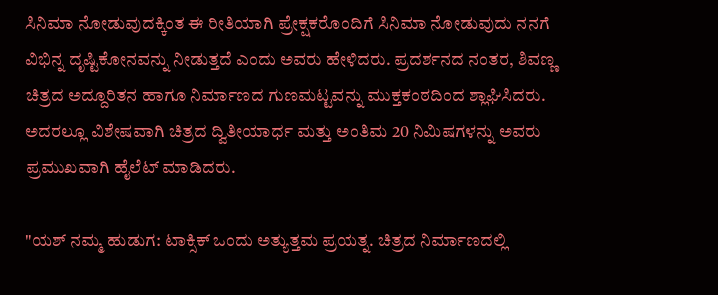ಸಿನಿಮಾ ನೋಡುವುದಕ್ಕಿಂತ ಈ ರೀತಿಯಾಗಿ ಪ್ರೇಕ್ಷಕರೊಂದಿಗೆ ಸಿನಿಮಾ ನೋಡುವುದು ನನಗೆ ವಿಭಿನ್ನ ದೃಷ್ಟಿಕೋನವನ್ನು ನೀಡುತ್ತದೆ ಎಂದು ಅವರು ಹೇಳಿದರು. ಪ್ರದರ್ಶನದ ನಂತರ, ಶಿವಣ್ಣ ಚಿತ್ರದ ಅದ್ದೂರಿತನ ಹಾಗೂ ನಿರ್ಮಾಣದ ಗುಣಮಟ್ಟವನ್ನು ಮುಕ್ತಕಂಠದಿಂದ ಶ್ಲಾಘಿಸಿದರು. ಅದರಲ್ಲೂ ವಿಶೇಷವಾಗಿ ಚಿತ್ರದ ದ್ವಿತೀಯಾರ್ಧ ಮತ್ತು ಅಂತಿಮ 20 ನಿಮಿಷಗಳನ್ನು ಅವರು ಪ್ರಮುಖವಾಗಿ ಹೈಲೆಟ್ ಮಾಡಿದರು.

"ಯಶ್ ನಮ್ಮ ಹುಡುಗ: ಟಾಕ್ಸಿಕ್ ಒಂದು ಅತ್ಯುತ್ತಮ ಪ್ರಯತ್ನ. ಚಿತ್ರದ ನಿರ್ಮಾಣದಲ್ಲಿ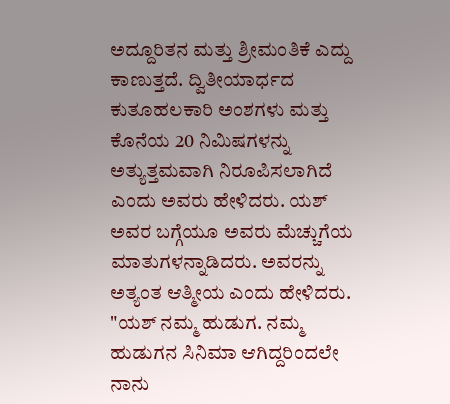ಅದ್ದೂರಿತನ ಮತ್ತು ಶ್ರೀಮಂತಿಕೆ ಎದ್ದು ಕಾಣುತ್ತದೆ. ದ್ವಿತೀಯಾರ್ಧದ ಕುತೂಹಲಕಾರಿ ಅಂಶಗಳು ಮತ್ತು ಕೊನೆಯ 20 ನಿಮಿಷಗಳನ್ನು ಅತ್ಯುತ್ತಮವಾಗಿ ನಿರೂಪಿಸಲಾಗಿದೆ ಎಂದು ಅವರು ಹೇಳಿದರು. ಯಶ್ ಅವರ ಬಗ್ಗೆಯೂ ಅವರು ಮೆಚ್ಚುಗೆಯ ಮಾತುಗಳನ್ನಾಡಿದರು. ಅವರನ್ನು ಅತ್ಯಂತ ಆತ್ಮೀಯ ಎಂದು ಹೇಳಿದರು. "ಯಶ್ ನಮ್ಮ ಹುಡುಗ. ನಮ್ಮ ಹುಡುಗನ ಸಿನಿಮಾ ಆಗಿದ್ದರಿಂದಲೇ ನಾನು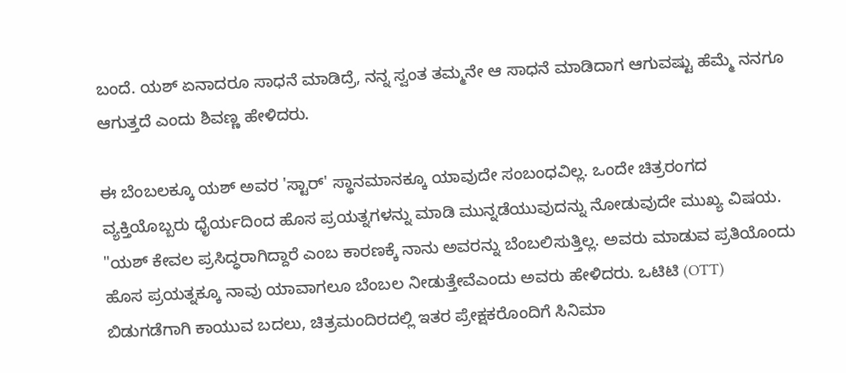ಬಂದೆ. ಯಶ್ ಏನಾದರೂ ಸಾಧನೆ ಮಾಡಿದ್ರೆ, ನನ್ನ ಸ್ವಂತ ತಮ್ಮನೇ ಆ ಸಾಧನೆ ಮಾಡಿದಾಗ ಆಗುವಷ್ಟು ಹೆಮ್ಮೆ ನನಗೂ ಆಗುತ್ತದೆ ಎಂದು ಶಿವಣ್ಣ ಹೇಳಿದರು.

ಈ ಬೆಂಬಲಕ್ಕೂ ಯಶ್ ಅವರ 'ಸ್ಟಾರ್' ಸ್ಥಾನಮಾನಕ್ಕೂ ಯಾವುದೇ ಸಂಬಂಧವಿಲ್ಲ. ಒಂದೇ ಚಿತ್ರರಂಗದ ವ್ಯಕ್ತಿಯೊಬ್ಬರು ಧೈರ್ಯದಿಂದ ಹೊಸ ಪ್ರಯತ್ನಗಳನ್ನು ಮಾಡಿ ಮುನ್ನಡೆಯುವುದನ್ನು ನೋಡುವುದೇ ಮುಖ್ಯ ವಿಷಯ. "ಯಶ್ ಕೇವಲ ಪ್ರಸಿದ್ಧರಾಗಿದ್ದಾರೆ ಎಂಬ ಕಾರಣಕ್ಕೆ ನಾನು ಅವರನ್ನು ಬೆಂಬಲಿಸುತ್ತಿಲ್ಲ. ಅವರು ಮಾಡುವ ಪ್ರತಿಯೊಂದು ಹೊಸ ಪ್ರಯತ್ನಕ್ಕೂ ನಾವು ಯಾವಾಗಲೂ ಬೆಂಬಲ ನೀಡುತ್ತೇವೆಎಂದು ಅವರು ಹೇಳಿದರು. ಒಟಿಟಿ (OTT) ಬಿಡುಗಡೆಗಾಗಿ ಕಾಯುವ ಬದಲು, ಚಿತ್ರಮಂದಿರದಲ್ಲಿ ಇತರ ಪ್ರೇಕ್ಷಕರೊಂದಿಗೆ ಸಿನಿಮಾ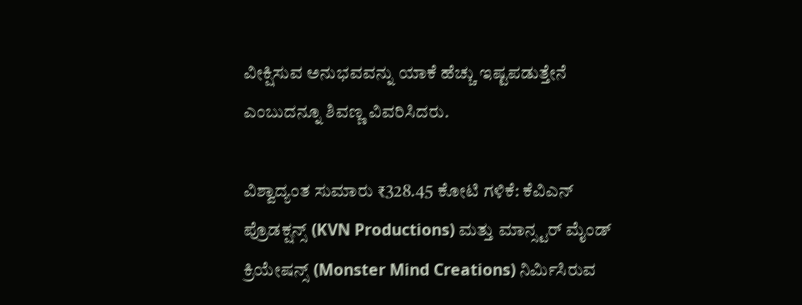ವೀಕ್ಷಿಸುವ ಅನುಭವವನ್ನು ಯಾಕೆ ಹೆಚ್ಚು ಇಷ್ಟಪಡುತ್ತೇನೆ ಎಂಬುದನ್ನೂ ಶಿವಣ್ಣ ವಿವರಿಸಿದರು.

ವಿಶ್ವಾದ್ಯಂತ ಸುಮಾರು ₹328.45 ಕೋಟಿ ಗಳಿಕೆ: ಕೆವಿಎನ್ ಪ್ರೊಡಕ್ಷನ್ಸ್ (KVN Productions) ಮತ್ತು ಮಾನ್ಸ್ಟರ್ ಮೈಂಡ್ ಕ್ರಿಯೇಷನ್ಸ್ (Monster Mind Creations) ನಿರ್ಮಿಸಿರುವ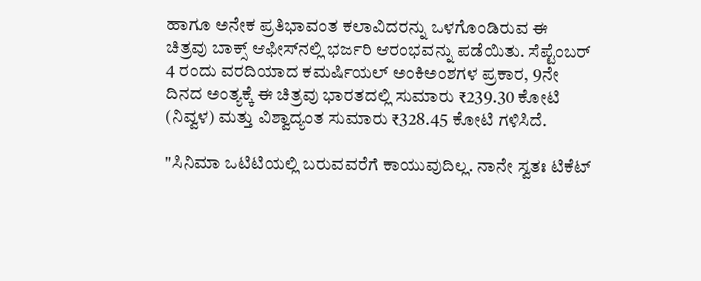ಹಾಗೂ ಅನೇಕ ಪ್ರತಿಭಾವಂತ ಕಲಾವಿದರನ್ನು ಒಳಗೊಂಡಿರುವ ಈ ಚಿತ್ರವು ಬಾಕ್ಸ್ ಆಫೀಸ್‌ನಲ್ಲಿ ಭರ್ಜರಿ ಆರಂಭವನ್ನು ಪಡೆಯಿತು. ಸೆಪ್ಟೆಂಬರ್ 4 ರಂದು ವರದಿಯಾದ ಕಮರ್ಷಿಯಲ್ ಅಂಕಿಅಂಶಗಳ ಪ್ರಕಾರ, 9ನೇ ದಿನದ ಅಂತ್ಯಕ್ಕೆ ಈ ಚಿತ್ರವು ಭಾರತದಲ್ಲಿ ಸುಮಾರು ₹239.30 ಕೋಟಿ (ನಿವ್ವಳ) ಮತ್ತು ವಿಶ್ವಾದ್ಯಂತ ಸುಮಾರು ₹328.45 ಕೋಟಿ ಗಳಿಸಿದೆ.

"ಸಿನಿಮಾ ಒಟಿಟಿಯಲ್ಲಿ ಬರುವವರೆಗೆ ಕಾಯುವುದಿಲ್ಲ. ನಾನೇ ಸ್ವತಃ ಟಿಕೆಟ್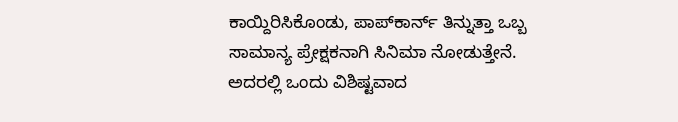ಕಾಯ್ದಿರಿಸಿಕೊಂಡು, ಪಾಪ್‌ಕಾರ್ನ್ ತಿನ್ನುತ್ತಾ ಒಬ್ಬ ಸಾಮಾನ್ಯ ಪ್ರೇಕ್ಷಕನಾಗಿ ಸಿನಿಮಾ ನೋಡುತ್ತೇನೆ. ಅದರಲ್ಲಿ ಒಂದು ವಿಶಿಷ್ಟವಾದ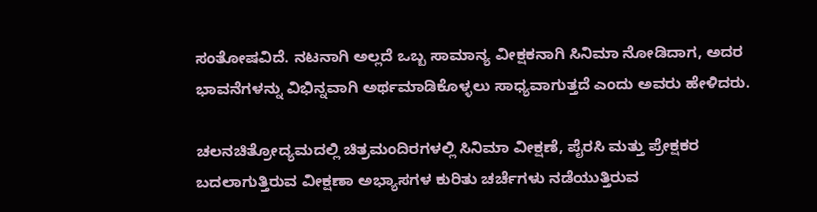ಸಂತೋಷವಿದೆ. ನಟನಾಗಿ ಅಲ್ಲದೆ ಒಬ್ಬ ಸಾಮಾನ್ಯ ವೀಕ್ಷಕನಾಗಿ ಸಿನಿಮಾ ನೋಡಿದಾಗ, ಅದರ ಭಾವನೆಗಳನ್ನು ವಿಭಿನ್ನವಾಗಿ ಅರ್ಥಮಾಡಿಕೊಳ್ಳಲು ಸಾಧ್ಯವಾಗುತ್ತದೆ ಎಂದು ಅವರು ಹೇಳಿದರು.

ಚಲನಚಿತ್ರೋದ್ಯಮದಲ್ಲಿ ಚಿತ್ರಮಂದಿರಗಳಲ್ಲಿ ಸಿನಿಮಾ ವೀಕ್ಷಣೆ, ಪೈರಸಿ ಮತ್ತು ಪ್ರೇಕ್ಷಕರ ಬದಲಾಗುತ್ತಿರುವ ವೀಕ್ಷಣಾ ಅಭ್ಯಾಸಗಳ ಕುರಿತು ಚರ್ಚೆಗಳು ನಡೆಯುತ್ತಿರುವ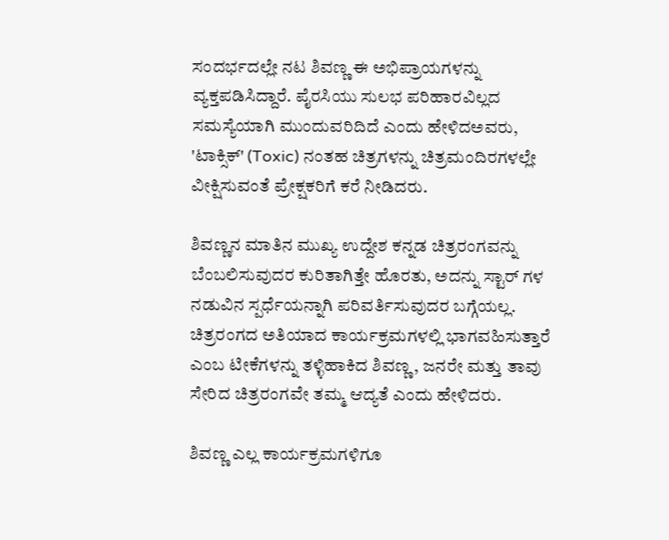ಸಂದರ್ಭದಲ್ಲೇ ನಟ ಶಿವಣ್ಣ ಈ ಅಭಿಪ್ರಾಯಗಳನ್ನು ವ್ಯಕ್ತಪಡಿಸಿದ್ದಾರೆ. ಪೈರಸಿಯು ಸುಲಭ ಪರಿಹಾರವಿಲ್ಲದ ಸಮಸ್ಯೆಯಾಗಿ ಮುಂದುವರಿದಿದೆ ಎಂದು ಹೇಳಿದಅವರು, 'ಟಾಕ್ಸಿಕ್' (Toxic) ನಂತಹ ಚಿತ್ರಗಳನ್ನು ಚಿತ್ರಮಂದಿರಗಳಲ್ಲೇ ವೀಕ್ಷಿಸುವಂತೆ ಪ್ರೇಕ್ಷಕರಿಗೆ ಕರೆ ನೀಡಿದರು.

ಶಿವಣ್ಣನ ಮಾತಿನ ಮುಖ್ಯ ಉದ್ದೇಶ ಕನ್ನಡ ಚಿತ್ರರಂಗವನ್ನು ಬೆಂಬಲಿಸುವುದರ ಕುರಿತಾಗಿತ್ತೇ ಹೊರತು, ಅದನ್ನು ಸ್ಟಾರ್ ಗಳ ನಡುವಿನ ಸ್ಪರ್ಧೆಯನ್ನಾಗಿ ಪರಿವರ್ತಿಸುವುದರ ಬಗ್ಗೆಯಲ್ಲ. ಚಿತ್ರರಂಗದ ಅತಿಯಾದ ಕಾರ್ಯಕ್ರಮಗಳಲ್ಲಿ ಭಾಗವಹಿಸುತ್ತಾರೆ ಎಂಬ ಟೀಕೆಗಳನ್ನು ತಳ್ಳಿಹಾಕಿದ ಶಿವಣ್ಣ, ಜನರೇ ಮತ್ತು ತಾವು ಸೇರಿದ ಚಿತ್ರರಂಗವೇ ತಮ್ಮ ಆದ್ಯತೆ ಎಂದು ಹೇಳಿದರು.

ಶಿವಣ್ಣ ಎಲ್ಲ ಕಾರ್ಯಕ್ರಮಗಳಿಗೂ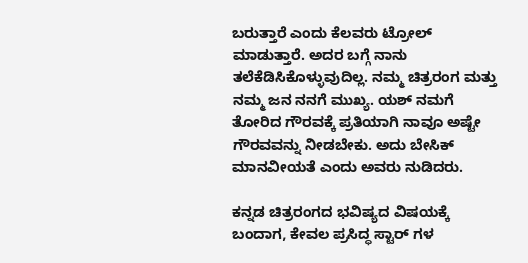ಬರುತ್ತಾರೆ ಎಂದು ಕೆಲವರು ಟ್ರೋಲ್ ಮಾಡುತ್ತಾರೆ. ಅದರ ಬಗ್ಗೆ ನಾನು ತಲೆಕೆಡಿಸಿಕೊಳ್ಳುವುದಿಲ್ಲ. ನಮ್ಮ ಚಿತ್ರರಂಗ ಮತ್ತು ನಮ್ಮ ಜನ ನನಗೆ ಮುಖ್ಯ. ಯಶ್ ನಮಗೆ ತೋರಿದ ಗೌರವಕ್ಕೆ ಪ್ರತಿಯಾಗಿ ನಾವೂ ಅಷ್ಟೇ ಗೌರವವನ್ನು ನೀಡಬೇಕು. ಅದು ಬೇಸಿಕ್ ಮಾನವೀಯತೆ ಎಂದು ಅವರು ನುಡಿದರು.

ಕನ್ನಡ ಚಿತ್ರರಂಗದ ಭವಿಷ್ಯದ ವಿಷಯಕ್ಕೆ ಬಂದಾಗ, ಕೇವಲ ಪ್ರಸಿದ್ಧ ಸ್ಟಾರ್ ಗಳ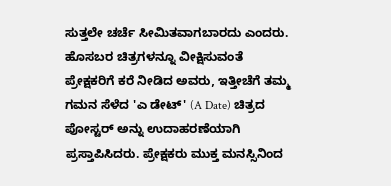ಸುತ್ತಲೇ ಚರ್ಚೆ ಸೀಮಿತವಾಗಬಾರದು ಎಂದರು. ಹೊಸಬರ ಚಿತ್ರಗಳನ್ನೂ ವೀಕ್ಷಿಸುವಂತೆ ಪ್ರೇಕ್ಷಕರಿಗೆ ಕರೆ ನೀಡಿದ ಅವರು, ಇತ್ತೀಚೆಗೆ ತಮ್ಮ ಗಮನ ಸೆಳೆದ 'ಎ ಡೇಟ್' (A Date) ಚಿತ್ರದ ಪೋಸ್ಟರ್ ಅನ್ನು ಉದಾಹರಣೆಯಾಗಿ ಪ್ರಸ್ತಾಪಿಸಿದರು. ಪ್ರೇಕ್ಷಕರು ಮುಕ್ತ ಮನಸ್ಸಿನಿಂದ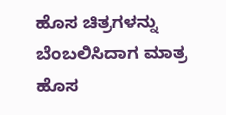ಹೊಸ ಚಿತ್ರಗಳನ್ನು ಬೆಂಬಲಿಸಿದಾಗ ಮಾತ್ರ ಹೊಸ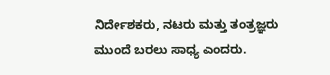ನಿರ್ದೇಶಕರು, ನಟರು ಮತ್ತು ತಂತ್ರಜ್ಞರು ಮುಂದೆ ಬರಲು ಸಾಧ್ಯ ಎಂದರು.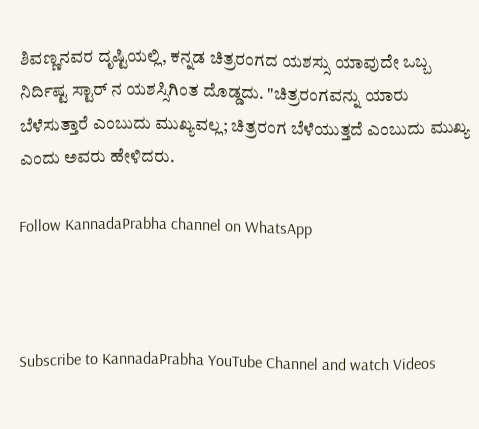ಶಿವಣ್ಣನವರ ದೃಷ್ಟಿಯಲ್ಲಿ, ಕನ್ನಡ ಚಿತ್ರರಂಗದ ಯಶಸ್ಸು ಯಾವುದೇ ಒಬ್ಬ ನಿರ್ದಿಷ್ಟ ಸ್ಟಾರ್ ನ ಯಶಸ್ಸಿಗಿಂತ ದೊಡ್ಡದು. "ಚಿತ್ರರಂಗವನ್ನು ಯಾರು ಬೆಳೆಸುತ್ತಾರೆ ಎಂಬುದು ಮುಖ್ಯವಲ್ಲ; ಚಿತ್ರರಂಗ ಬೆಳೆಯುತ್ತದೆ ಎಂಬುದು ಮುಖ್ಯ ಎಂದು ಅವರು ಹೇಳಿದರು.

Follow KannadaPrabha channel on WhatsApp



Subscribe to KannadaPrabha YouTube Channel and watch Videos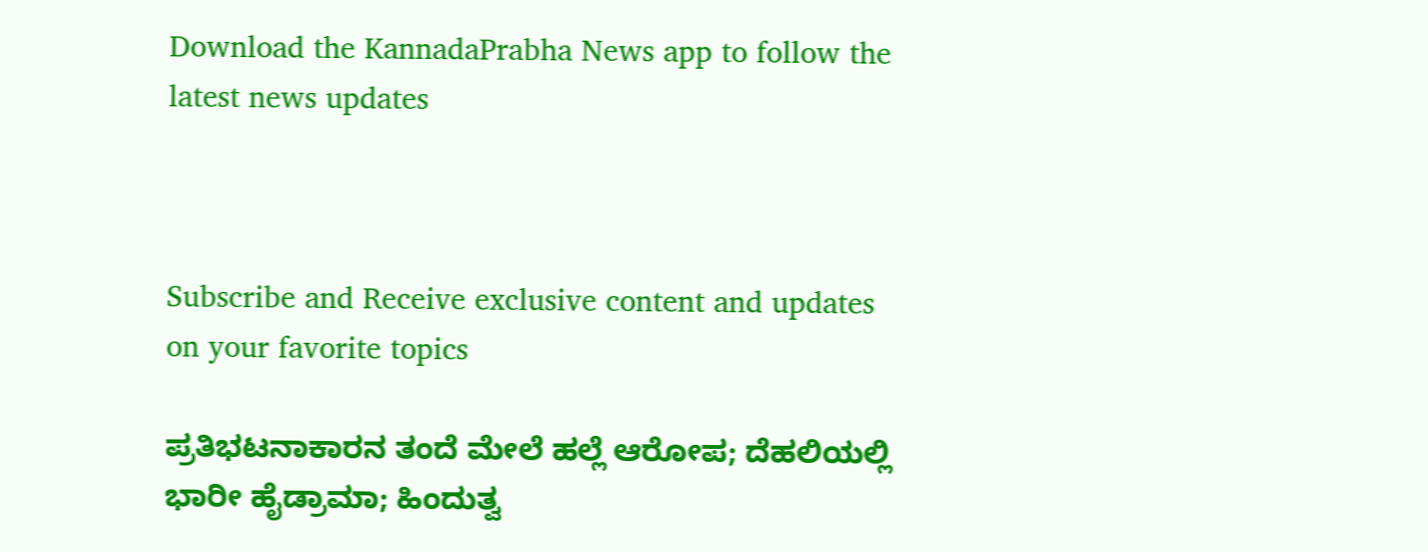Download the KannadaPrabha News app to follow the latest news updates



Subscribe and Receive exclusive content and updates on your favorite topics

ಪ್ರತಿಭಟನಾಕಾರನ ತಂದೆ ಮೇಲೆ ಹಲ್ಲೆ ಆರೋಪ; ದೆಹಲಿಯಲ್ಲಿ ಭಾರೀ ಹೈಡ್ರಾಮಾ; ಹಿಂದುತ್ವ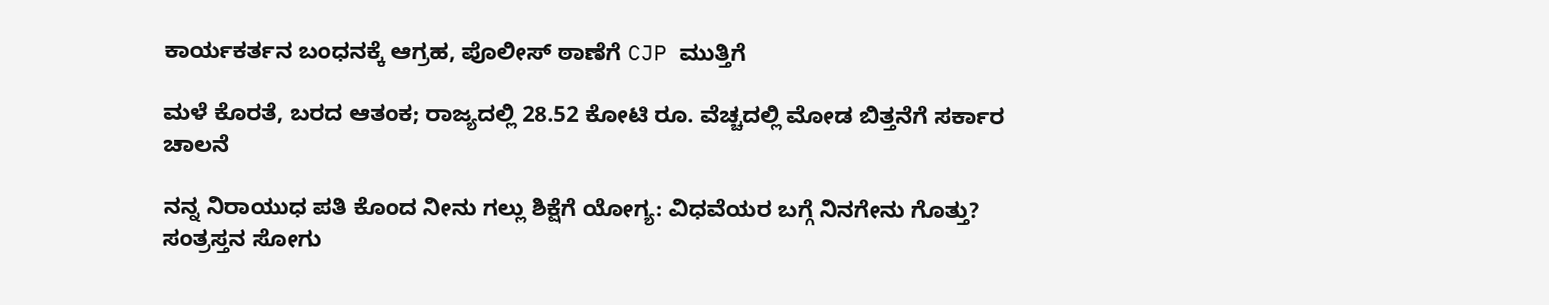ಕಾರ್ಯಕರ್ತನ ಬಂಧನಕ್ಕೆ ಆಗ್ರಹ, ಪೊಲೀಸ್ ಠಾಣೆಗೆ CJP ಮುತ್ತಿಗೆ

ಮಳೆ ಕೊರತೆ, ಬರದ ಆತಂಕ; ರಾಜ್ಯದಲ್ಲಿ 28.52 ಕೋಟಿ ರೂ. ವೆಚ್ಚದಲ್ಲಿ ಮೋಡ ಬಿತ್ತನೆಗೆ ಸರ್ಕಾರ ಚಾಲನೆ

ನನ್ನ ನಿರಾಯುಧ ಪತಿ ಕೊಂದ ನೀನು ಗಲ್ಲು ಶಿಕ್ಷೆಗೆ ಯೋಗ್ಯ: ವಿಧವೆಯರ ಬಗ್ಗೆ ನಿನಗೇನು ಗೊತ್ತು? ಸಂತ್ರಸ್ತನ ಸೋಗು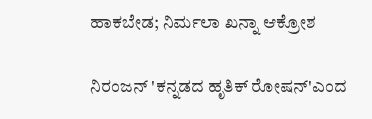ಹಾಕಬೇಡ; ನಿರ್ಮಲಾ ಖನ್ನಾ ಆಕ್ರೋಶ

ನಿರಂಜನ್ 'ಕನ್ನಡದ ಹೃತಿಕ್ ರೋಷನ್'ಎಂದ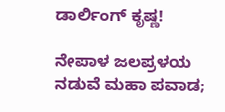ಡಾರ್ಲಿಂಗ್ ಕೃಷ್ಣ!

ನೇಪಾಳ ಜಲಪ್ರಳಯ ನಡುವೆ ಮಹಾ ಪವಾಡ;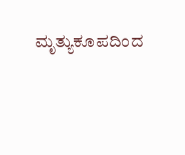ಮೃತ್ಯುಕೂಪದಿಂದ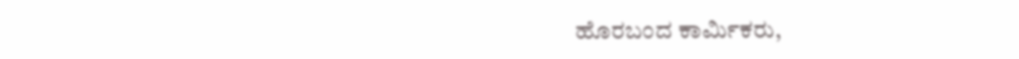ಹೊರಬಂದ ಕಾರ್ಮಿಕರು,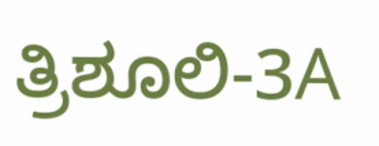ತ್ರಿಶೂಲಿ-3A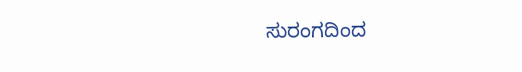ಸುರಂಗದಿಂದ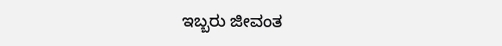ಇಬ್ಬರು ಜೀವಂತ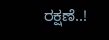ರಕ್ಷಣೆ..!